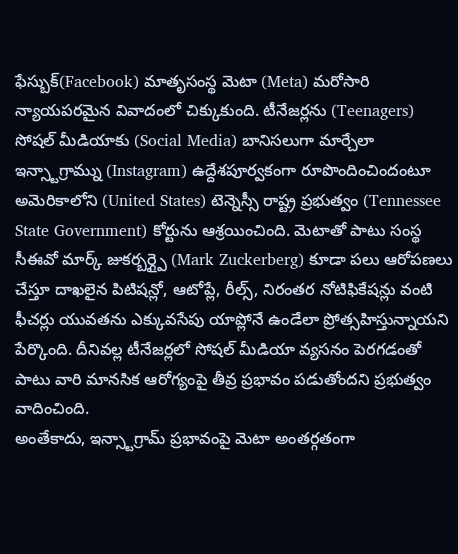ఫేస్బుక్(Facebook) మాతృసంస్థ మెటా (Meta) మరోసారి న్యాయపరమైన వివాదంలో చిక్కుకుంది. టీనేజర్లను (Teenagers) సోషల్ మీడియాకు (Social Media) బానిసలుగా మార్చేలా ఇన్స్టాగ్రామ్ను (Instagram) ఉద్దేశపూర్వకంగా రూపొందించిందంటూ అమెరికాలోని (United States) టెన్నెస్సీ రాష్ట్ర ప్రభుత్వం (Tennessee State Government) కోర్టును ఆశ్రయించింది. మెటాతో పాటు సంస్థ సీఈవో మార్క్ జుకర్బర్గ్పై (Mark Zuckerberg) కూడా పలు ఆరోపణలు చేస్తూ దాఖలైన పిటిషన్లో, ఆటోప్లే, రీల్స్, నిరంతర నోటిఫికేషన్లు వంటి ఫీచర్లు యువతను ఎక్కువసేపు యాప్లోనే ఉండేలా ప్రోత్సహిస్తున్నాయని పేర్కొంది. దీనివల్ల టీనేజర్లలో సోషల్ మీడియా వ్యసనం పెరగడంతో పాటు వారి మానసిక ఆరోగ్యంపై తీవ్ర ప్రభావం పడుతోందని ప్రభుత్వం వాదించింది.
అంతేకాదు, ఇన్స్టాగ్రామ్ ప్రభావంపై మెటా అంతర్గతంగా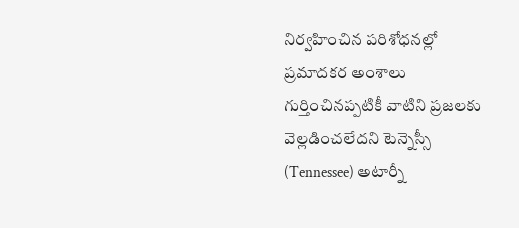నిర్వహించిన పరిశోధనల్లో ప్రమాదకర అంశాలు గుర్తించినప్పటికీ వాటిని ప్రజలకు వెల్లడించలేదని టెన్నెస్సీ (Tennessee) అటార్నీ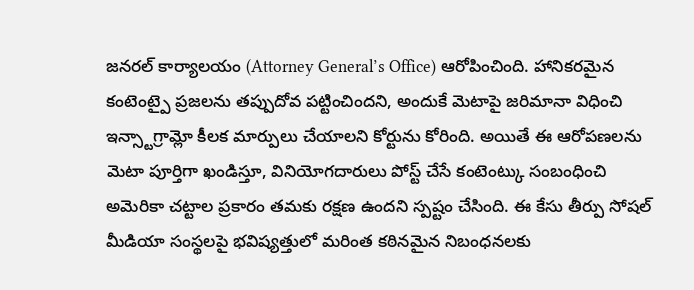జనరల్ కార్యాలయం (Attorney General’s Office) ఆరోపించింది. హానికరమైన కంటెంట్పై ప్రజలను తప్పుదోవ పట్టించిందని, అందుకే మెటాపై జరిమానా విధించి ఇన్స్టాగ్రామ్లో కీలక మార్పులు చేయాలని కోర్టును కోరింది. అయితే ఈ ఆరోపణలను మెటా పూర్తిగా ఖండిస్తూ, వినియోగదారులు పోస్ట్ చేసే కంటెంట్కు సంబంధించి అమెరికా చట్టాల ప్రకారం తమకు రక్షణ ఉందని స్పష్టం చేసింది. ఈ కేసు తీర్పు సోషల్ మీడియా సంస్థలపై భవిష్యత్తులో మరింత కఠినమైన నిబంధనలకు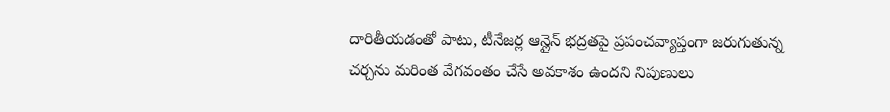దారితీయడంతో పాటు, టీనేజర్ల ఆన్లైన్ భద్రతపై ప్రపంచవ్యాప్తంగా జరుగుతున్న చర్చను మరింత వేగవంతం చేసే అవకాశం ఉందని నిపుణులు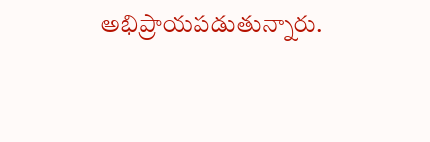అభిప్రాయపడుతున్నారు.